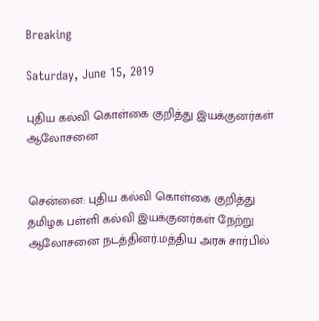Breaking

Saturday, June 15, 2019

புதிய கல்வி கொள்கை குறித்து இயக்குனர்கள் ஆலோசனை


சென்னை: புதிய கல்வி கொள்கை குறித்து தமிழக பள்ளி கல்வி இயக்குனர்கள் நேற்று ஆலோசனை நடத்தினர்.மத்திய அரசு சார்பில்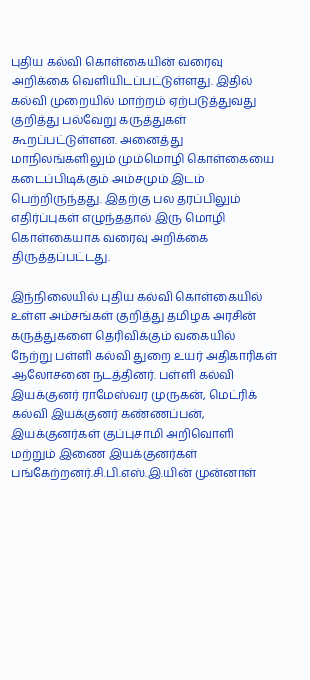புதிய கல்வி கொள்கையின் வரைவு அறிக்கை வெளியிடப்பட்டுள்ளது. இதில் கல்வி முறையில் மாற்றம் ஏற்படுத்துவது குறித்து பல்வேறு கருத்துகள் கூறப்பட்டுள்ளன. அனைத்து மாநிலங்களிலும் மும்மொழி கொள்கையை கடைப்பிடிக்கும் அம்சமும் இடம் பெற்றிருந்தது. இதற்கு பல தரப்பிலும் எதிர்ப்புகள் எழுந்ததால் இரு மொழி கொள்கையாக வரைவு அறிக்கை திருத்தப்பட்டது.

இந்நிலையில் புதிய கல்வி கொள்கையில் உள்ள அம்சங்கள் குறித்து தமிழக அரசின் கருத்துகளை தெரிவிக்கும் வகையில் நேற்று பள்ளி கல்வி துறை உயர் அதிகாரிகள் ஆலோசனை நடத்தினர். பள்ளி கல்வி இயக்குனர் ராமேஸ்வர முருகன், மெட்ரிக் கல்வி இயக்குனர் கண்ணப்பன், இயக்குனர்கள் குப்புசாமி அறிவொளி மற்றும் இணை இயக்குனர்கள் பங்கேற்றனர்.சி.பி.எஸ்.இ.யின் முன்னாள்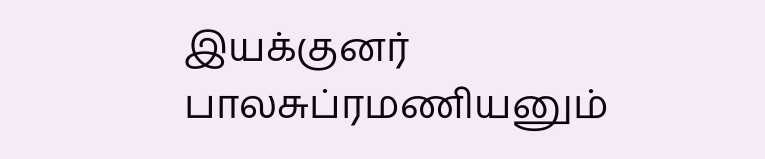இயக்குனர் பாலசுப்ரமணியனும்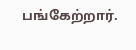பங்கேற்றார்.